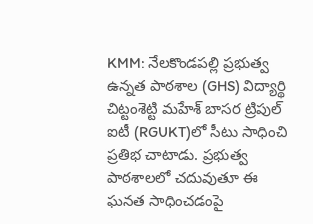KMM: నేలకొండపల్లి ప్రభుత్వ ఉన్నత పాఠశాల (GHS) విద్యార్థి చిట్టంశెట్టి మహేశ్ బాసర ట్రిపుల్ ఐటీ (RGUKT)లో సీటు సాధించి ప్రతిభ చాటాడు. ప్రభుత్వ పాఠశాలలో చదువుతూ ఈ ఘనత సాధించడంపై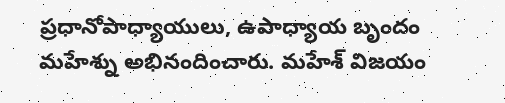ప్రధానోపాధ్యాయులు, ఉపాధ్యాయ బృందం మహేశ్ను అభినందించారు. మహేశ్ విజయం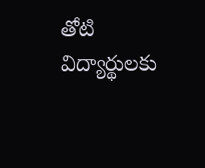తోటి విద్యార్థులకు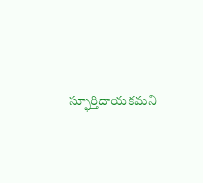స్ఫూర్తిదాయకమని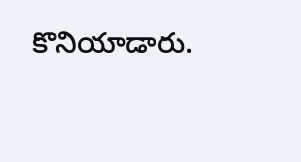కొనియాడారు.